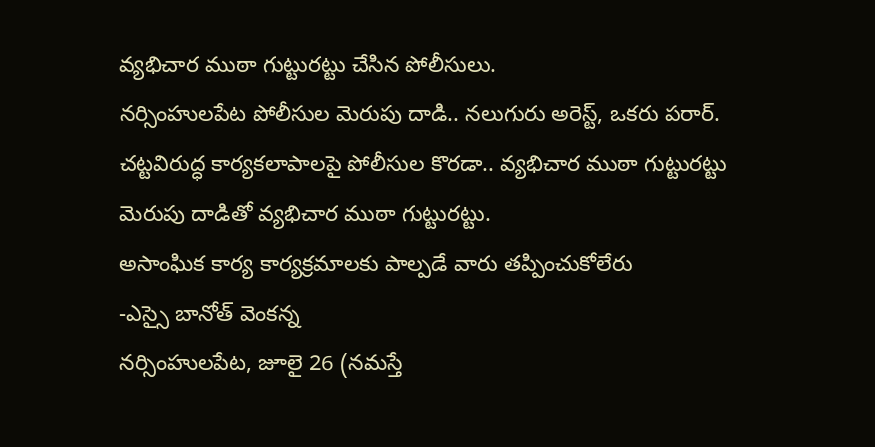వ్యభిచార ముఠా గుట్టురట్టు చేసిన పోలీసులు.
నర్సింహులపేట పోలీసుల మెరుపు దాడి.. నలుగురు అరెస్ట్, ఒకరు పరార్.
చట్టవిరుద్ధ కార్యకలాపాలపై పోలీసుల కొరడా.. వ్యభిచార ముఠా గుట్టురట్టు
మెరుపు దాడితో వ్యభిచార ముఠా గుట్టురట్టు.
అసాంఘిక కార్య కార్యక్రమాలకు పాల్పడే వారు తప్పించుకోలేరు
-ఎస్సై బానోత్ వెంకన్న
నర్సింహులపేట, జూలై 26 (నమస్తే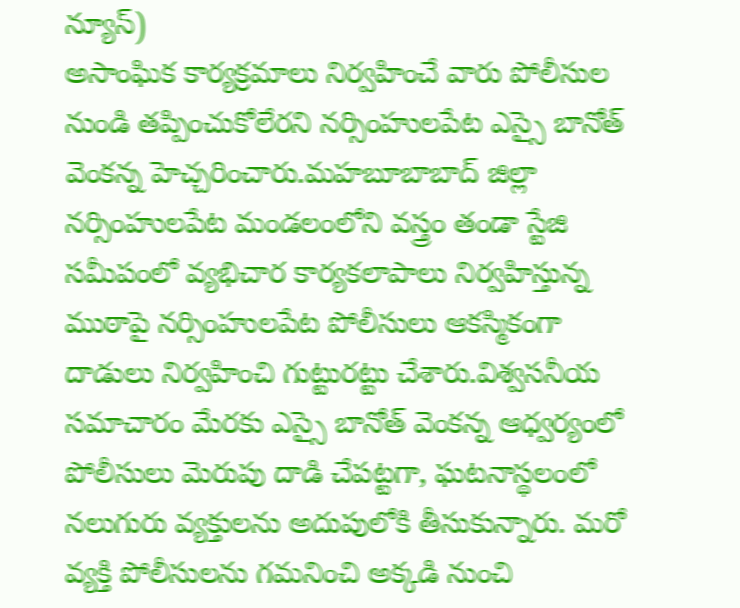న్యూస్)
అసాంఘిక కార్యక్రమాలు నిర్వహించే వారు పోలీసుల నుండి తప్పించుకోలేరని నర్సింహులపేట ఎస్సై బానోత్ వెంకన్న హెచ్చరించారు.మహబూబాబాద్ జిల్లా నర్సింహులపేట మండలంలోని వస్త్రం తండా స్టేజి సమీపంలో వ్యభిచార కార్యకలాపాలు నిర్వహిస్తున్న ముఠాపై నర్సింహులపేట పోలీసులు ఆకస్మికంగా దాడులు నిర్వహించి గుట్టురట్టు చేశారు.విశ్వసనీయ సమాచారం మేరకు ఎస్సై బానోత్ వెంకన్న ఆధ్వర్యంలో పోలీసులు మెరుపు దాడి చేపట్టగా, ఘటనాస్థలంలో నలుగురు వ్యక్తులను అదుపులోకి తీసుకున్నారు. మరో వ్యక్తి పోలీసులను గమనించి అక్కడి నుంచి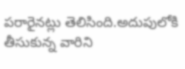పరారైనట్లు తెలిసింది.అదుపులోకి తీసుకున్న వారిని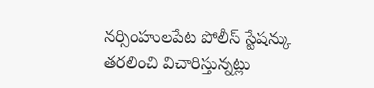నర్సింహులపేట పోలీస్ స్టేషన్కు తరలించి విచారిస్తున్నట్లు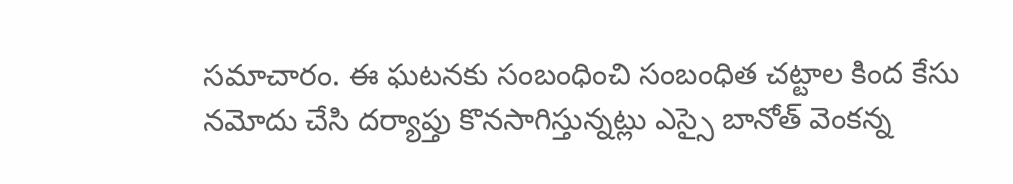సమాచారం. ఈ ఘటనకు సంబంధించి సంబంధిత చట్టాల కింద కేసు నమోదు చేసి దర్యాప్తు కొనసాగిస్తున్నట్లు ఎస్సై బానోత్ వెంకన్న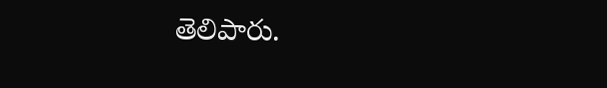తెలిపారు.